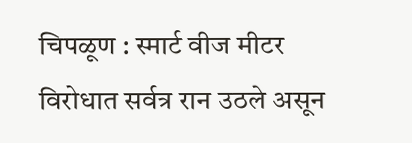चिपळूण : स्मार्ट वीज मीटर विरोधात सर्वत्र रान उठले असून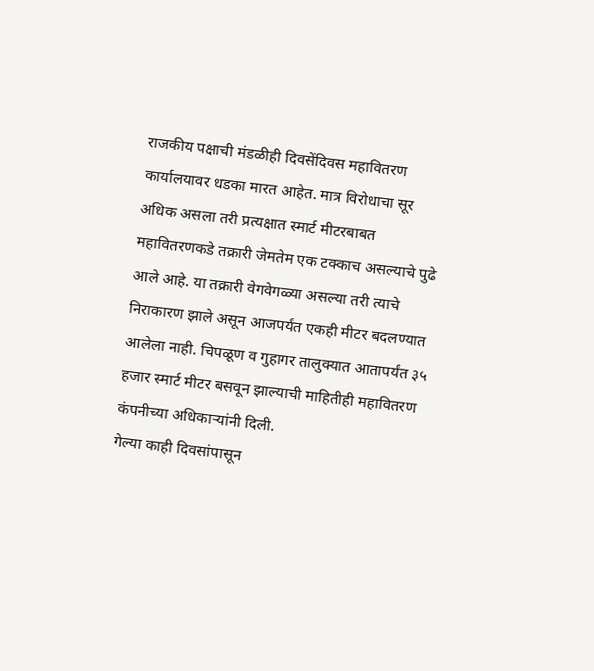राजकीय पक्षाची मंडळीही दिवसेंदिवस महावितरण कार्यालयावर धडका मारत आहेत. मात्र विरोधाचा सूर अधिक असला तरी प्रत्यक्षात स्मार्ट मीटरबाबत महावितरणकडे तक्रारी जेमतेम एक टक्काच असल्याचे पुढे आले आहे. या तक्रारी वेगवेगळ्या असल्या तरी त्याचे निराकारण झाले असून आजपर्यंत एकही मीटर बदलण्यात आलेला नाही. चिपळूण व गुहागर तालुक्यात आतापर्यंत ३५ हजार स्मार्ट मीटर बसवून झाल्याची माहितीही महावितरण कंपनीच्या अधिकाऱ्यांनी दिली.
गेल्या काही दिवसांपासून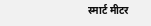स्मार्ट मीटर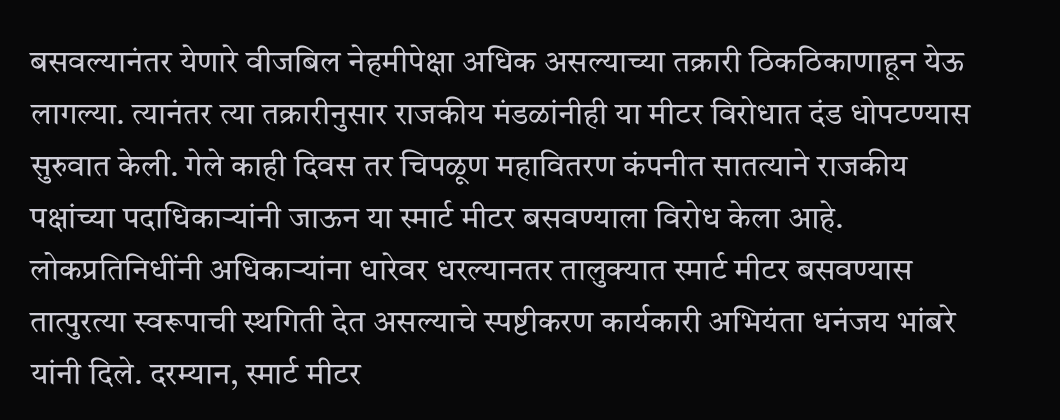बसवल्यानंतर येणारे वीजबिल नेहमीपेक्षा अधिक असल्याच्या तक्रारी ठिकठिकाणाहून येऊ लागल्या. त्यानंतर त्या तक्रारीनुसार राजकीय मंडळांनीही या मीटर विरोधात दंड धोपटण्यास सुरुवात केली. गेले काही दिवस तर चिपळूण महावितरण कंपनीत सातत्याने राजकीय पक्षांच्या पदाधिकाऱ्यांनी जाऊन या स्मार्ट मीटर बसवण्याला विरोध केला आहे.
लोकप्रतिनिधींनी अधिकाऱ्यांना धारेवर धरल्यानतर तालुक्यात स्मार्ट मीटर बसवण्यास तात्पुरत्या स्वरूपाची स्थगिती देत असल्याचे स्पष्टीकरण कार्यकारी अभियंता धनंजय भांबरे यांनी दिले. दरम्यान, स्मार्ट मीटर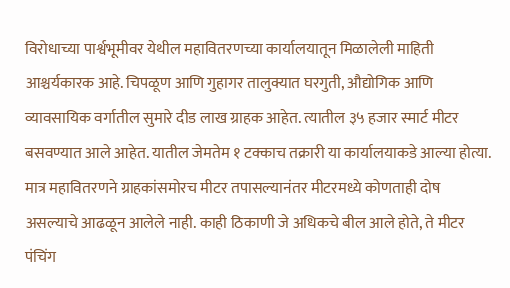विरोधाच्या पार्श्वभूमीवर येथील महावितरणच्या कार्यालयातून मिळालेली माहिती आश्चर्यकारक आहे. चिपळूण आणि गुहागर तालुक्यात घरगुती, औद्योगिक आणि व्यावसायिक वर्गातील सुमारे दीड लाख ग्राहक आहेत. त्यातील ३५ हजार स्मार्ट मीटर बसवण्यात आले आहेत. यातील जेमतेम १ टक्काच तक्रारी या कार्यालयाकडे आल्या होत्या. मात्र महावितरणने ग्राहकांसमोरच मीटर तपासल्यानंतर मीटरमध्ये कोणताही दोष असल्याचे आढळून आलेले नाही. काही ठिकाणी जे अधिकचे बील आले होते, ते मीटर पंचिंग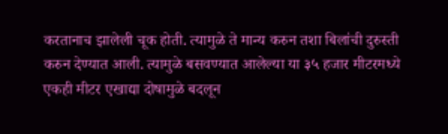करतानाच झालेली चूक होती. त्यामुळे ते मान्य करुन तशा बिलांची दुरुस्ती करुन देण्यात आली. त्यामुळे बसवण्यात आलेल्या या ३५ हजार मीटरमध्ये एकही मीटर एखाद्या दोषामुळे बदलून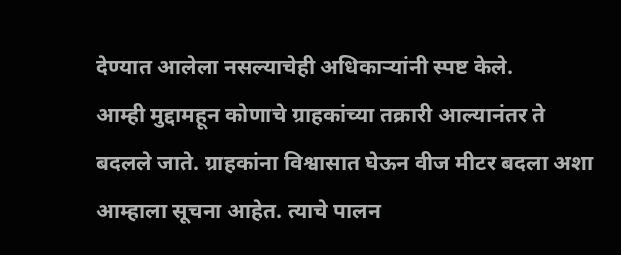देण्यात आलेला नसल्याचेही अधिकाऱ्यांनी स्पष्ट केले.
आम्ही मुद्दामहून कोणाचे ग्राहकांच्या तक्रारी आल्यानंतर ते बदलले जाते. ग्राहकांना विश्वासात घेऊन वीज मीटर बदला अशा आम्हाला सूचना आहेत. त्याचे पालन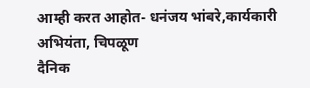आम्ही करत आहोत- धनंजय भांबरे,कार्यकारी अभियंता, चिपळूण
दैनिक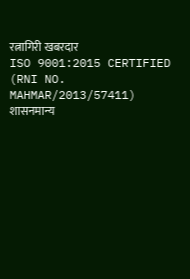रत्नागिरी खबरदार
ISO 9001:2015 CERTIFIED
(RNI NO. MAHMAR/2013/57411)
शासनमान्य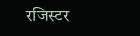रजिस्टर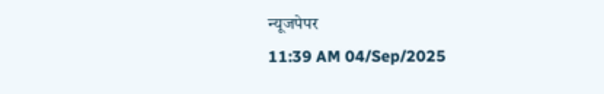न्यूजपेपर
11:39 AM 04/Sep/2025